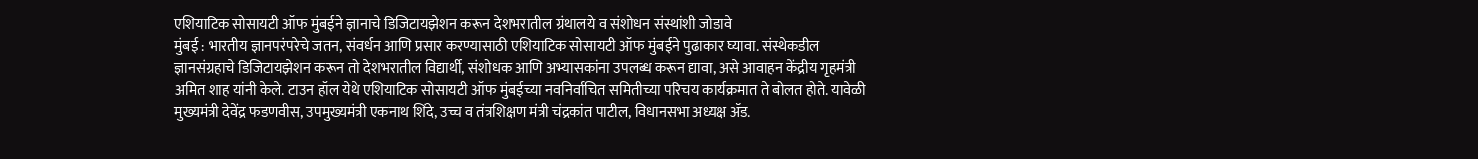एशियाटिक सोसायटी ऑफ मुंबईने ज्ञानाचे डिजिटायझेशन करून देशभरातील ग्रंथालये व संशोधन संस्थांशी जोडावे
मुंबई : भारतीय ज्ञानपरंपरेचे जतन, संवर्धन आणि प्रसार करण्यासाठी एशियाटिक सोसायटी ऑफ मुंबईने पुढाकार घ्यावा. संस्थेकडील ज्ञानसंग्रहाचे डिजिटायझेशन करून तो देशभरातील विद्यार्थी, संशोधक आणि अभ्यासकांना उपलब्ध करून द्यावा, असे आवाहन केंद्रीय गृहमंत्री अमित शाह यांनी केले. टाउन हॉल येथे एशियाटिक सोसायटी ऑफ मुंबईच्या नवनिर्वाचित समितीच्या परिचय कार्यक्रमात ते बोलत होते. यावेळी मुख्यमंत्री देवेंद्र फडणवीस, उपमुख्यमंत्री एकनाथ शिंदे, उच्च व तंत्रशिक्षण मंत्री चंद्रकांत पाटील, विधानसभा अध्यक्ष ॲड.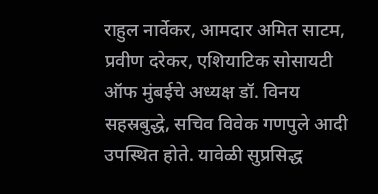राहुल नार्वेकर, आमदार अमित साटम, प्रवीण दरेकर, एशियाटिक सोसायटी ऑफ मुंबईचे अध्यक्ष डॉ. विनय सहस्रबुद्धे, सचिव विवेक गणपुले आदी उपस्थित होते. यावेळी सुप्रसिद्ध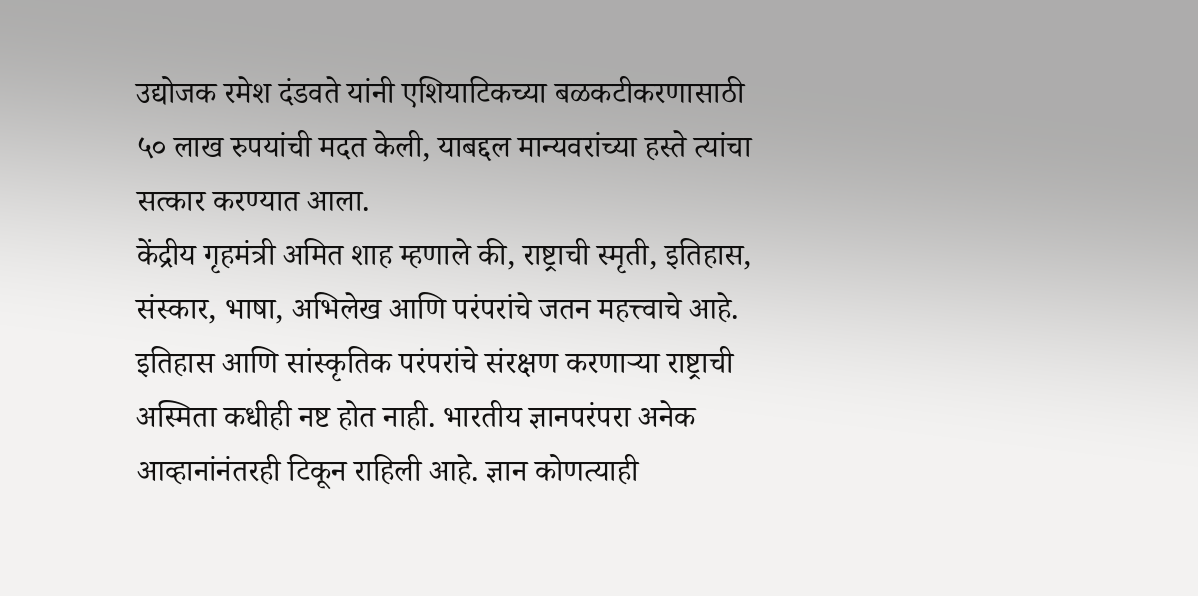उद्योजक रमेश दंडवते यांनी एशियाटिकच्या बळकटीकरणासाठी ५० लाख रुपयांची मदत केली, याबद्दल मान्यवरांच्या हस्ते त्यांचा सत्कार करण्यात आला.
केंद्रीय गृहमंत्री अमित शाह म्हणाले की, राष्ट्राची स्मृती, इतिहास, संस्कार, भाषा, अभिलेख आणि परंपरांचे जतन महत्त्वाचे आहे. इतिहास आणि सांस्कृतिक परंपरांचे संरक्षण करणाऱ्या राष्ट्राची अस्मिता कधीही नष्ट होत नाही. भारतीय ज्ञानपरंपरा अनेक आव्हानांनंतरही टिकून राहिली आहे. ज्ञान कोणत्याही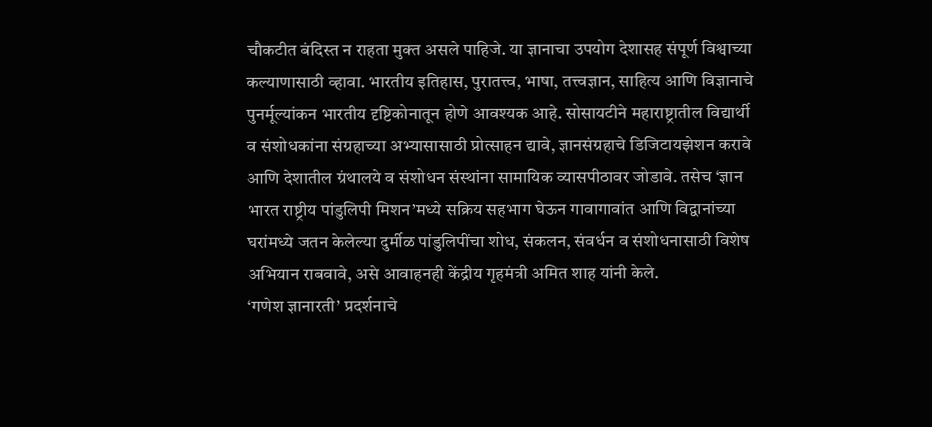चौकटीत बंदिस्त न राहता मुक्त असले पाहिजे. या ज्ञानाचा उपयोग देशासह संपूर्ण विश्वाच्या कल्याणासाठी व्हावा. भारतीय इतिहास, पुरातत्त्व, भाषा, तत्त्वज्ञान, साहित्य आणि विज्ञानाचे पुनर्मूल्यांकन भारतीय दृष्टिकोनातून होणे आवश्यक आहे. सोसायटीने महाराष्ट्रातील विद्यार्थी व संशोधकांना संग्रहाच्या अभ्यासासाठी प्रोत्साहन द्यावे, ज्ञानसंग्रहाचे डिजिटायझेशन करावे आणि देशातील ग्रंथालये व संशोधन संस्थांना सामायिक व्यासपीठावर जोडावे. तसेच ‘ज्ञान भारत राष्ट्रीय पांडुलिपी मिशन’मध्ये सक्रिय सहभाग घेऊन गावागावांत आणि विद्वानांच्या घरांमध्ये जतन केलेल्या दुर्मीळ पांडुलिपींचा शोध, संकलन, संवर्धन व संशोधनासाठी विशेष अभियान राबवावे, असे आवाहनही केंद्रीय गृहमंत्री अमित शाह यांनी केले.
‘गणेश ज्ञानारती’ प्रदर्शनाचे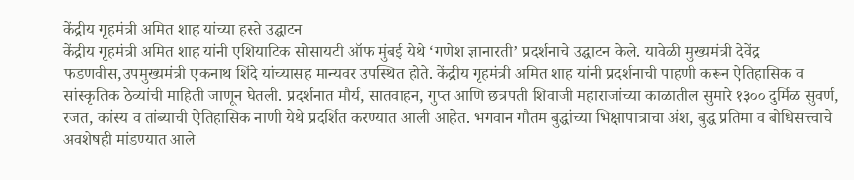केंद्रीय गृहमंत्री अमित शाह यांच्या हस्ते उद्घाटन
केंद्रीय गृहमंत्री अमित शाह यांनी एशियाटिक सोसायटी ऑफ मुंबई येथे ‘गणेश ज्ञानारती’ प्रदर्शनाचे उद्घाटन केले. यावेळी मुख्यमंत्री देवेंद्र फडणवीस,उपमुख्यमंत्री एकनाथ शिंदे यांच्यासह मान्यवर उपस्थित होते. केंद्रीय गृहमंत्री अमित शाह यांनी प्रदर्शनाची पाहणी करून ऐतिहासिक व सांस्कृतिक ठेव्यांची माहिती जाणून घेतली. प्रदर्शनात मौर्य, सातवाहन, गुप्त आणि छत्रपती शिवाजी महाराजांच्या काळातील सुमारे १३०० दुर्मिळ सुवर्ण, रजत, कांस्य व तांब्याची ऐतिहासिक नाणी येथे प्रदर्शित करण्यात आली आहेत. भगवान गौतम बुद्धांच्या भिक्षापात्राचा अंश, बुद्ध प्रतिमा व बोधिसत्त्वाचे अवशेषही मांडण्यात आले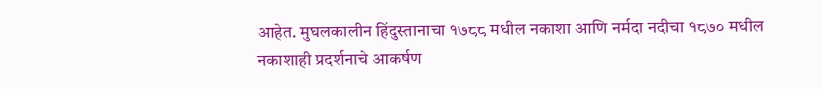आहेत. मुघलकालीन हिंदुस्तानाचा १७८८ मधील नकाशा आणि नर्मदा नदीचा १८७० मधील नकाशाही प्रदर्शनाचे आकर्षण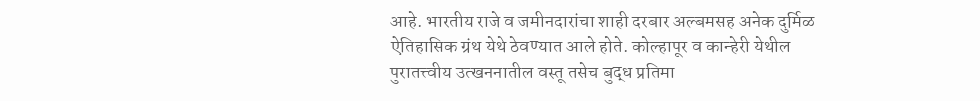आहे. भारतीय राजे व जमीनदारांचा शाही दरबार अल्बमसह अनेक दुर्मिळ ऐतिहासिक ग्रंथ येथे ठेवण्यात आले होते. कोल्हापूर व कान्हेरी येथील पुरातत्त्वीय उत्खननातील वस्तू तसेच बुद्ध प्रतिमा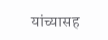यांच्यासह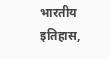भारतीय इतिहास,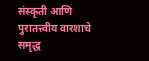संस्कृती आणि पुरातत्त्वीय वारशाचे समृद्ध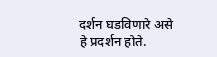दर्शन घडविणारे असे हे प्रदर्शन होते.